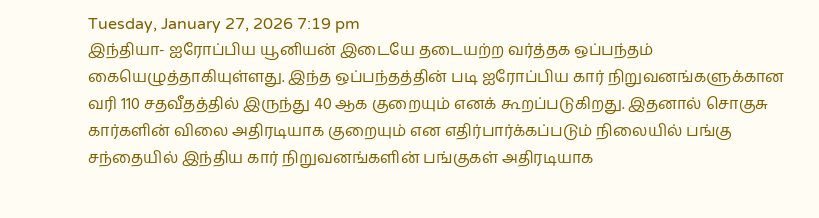Tuesday, January 27, 2026 7:19 pm
இந்தியா- ஐரோப்பிய யூனியன் இடையே தடையற்ற வர்த்தக ஒப்பந்தம் கையெழுத்தாகியுள்ளது. இந்த ஒப்பந்தத்தின் படி ஐரோப்பிய கார் நிறுவனங்களுக்கான வரி 110 சதவீதத்தில் இருந்து 40 ஆக குறையும் எனக் கூறப்படுகிறது. இதனால் சொகுசு கார்களின் விலை அதிரடியாக குறையும் என எதிர்பார்க்கப்படும் நிலையில் பங்கு சந்தையில் இந்திய கார் நிறுவனங்களின் பங்குகள் அதிரடியாக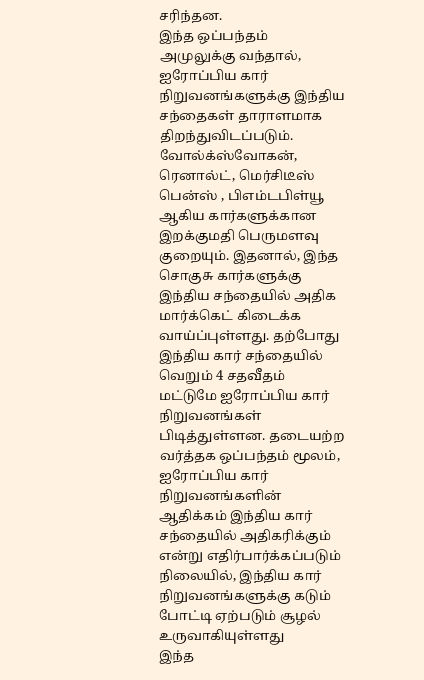சரிந்தன.
இந்த ஒப்பந்தம் அமுலுக்கு வந்தால், ஐரோப்பிய கார் நிறுவனங்களுக்கு இந்திய சந்தைகள் தாராளமாக திறந்துவிடப்படும். வோல்க்ஸ்வோகன், ரெனால்ட், மெர்சிடீஸ் பென்ஸ் , பிஎம்டபிள்யூ ஆகிய கார்களுக்கான இறக்குமதி பெருமளவு குறையும். இதனால், இந்த சொகுசு கார்களுக்கு இந்திய சந்தையில் அதிக மார்க்கெட் கிடைக்க வாய்ப்புள்ளது. தற்போது இந்திய கார் சந்தையில் வெறும் 4 சதவீதம் மட்டுமே ஐரோப்பிய கார் நிறுவனங்கள் பிடித்துள்ளன. தடையற்ற வர்த்தக ஒப்பந்தம் மூலம், ஐரோப்பிய கார் நிறுவனங்களின் ஆதிக்கம் இந்திய கார் சந்தையில் அதிகரிக்கும் என்று எதிர்பார்க்கப்படும் நிலையில், இந்திய கார் நிறுவனங்களுக்கு கடும் போட்டி ஏற்படும் சூழல் உருவாகியுள்ளது
இந்த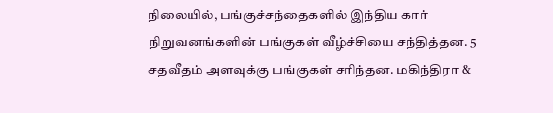நிலையில், பங்குச்சந்தைகளில் இந்திய கார் நிறுவனங்களின் பங்குகள் வீழ்ச்சியை சந்தித்தன. 5 சதவீதம் அளவுக்கு பங்குகள் சரிந்தன. மகிந்திரா &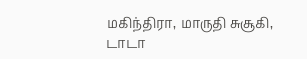மகிந்திரா, மாருதி சுசூகி, டாடா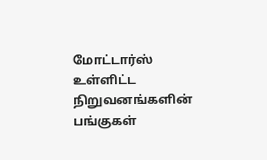மோட்டார்ஸ் உள்ளிட்ட நிறுவனங்களின் பங்குகள்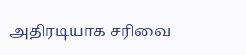அதிரடியாக சரிவை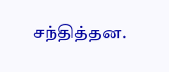சந்தித்தன.